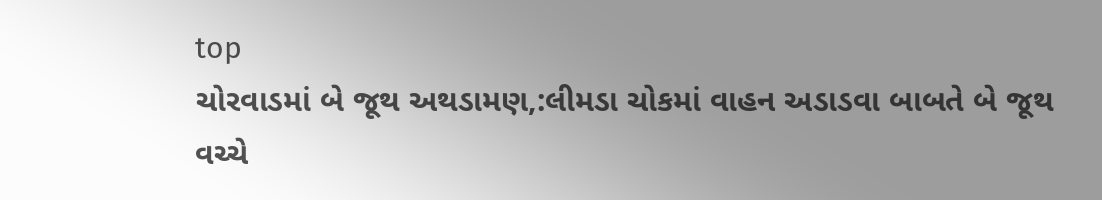top
ચોરવાડમાં બે જૂથ અથડામણ,:લીમડા ચોકમાં વાહન અડાડવા બાબતે બે જૂથ વચ્ચે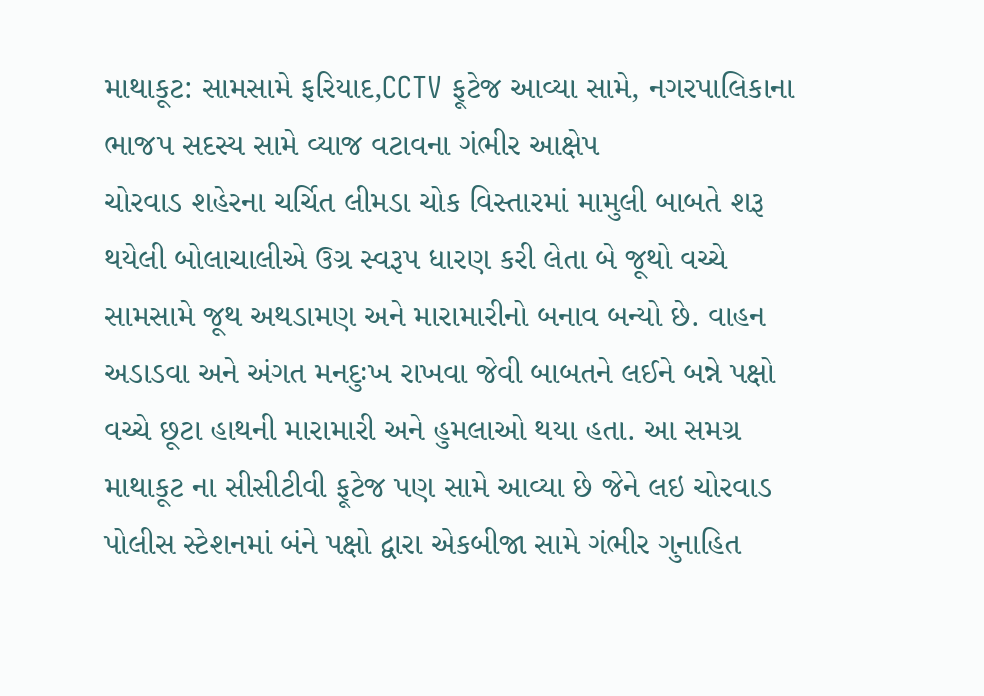માથાકૂટ: સામસામે ફરિયાદ,CCTV ફૂટેજ આવ્યા સામે, નગરપાલિકાના ભાજપ સદસ્ય સામે વ્યાજ વટાવના ગંભીર આક્ષેપ
ચોરવાડ શહેરના ચર્ચિત લીમડા ચોક વિસ્તારમાં મામુલી બાબતે શરૂ થયેલી બોલાચાલીએ ઉગ્ર સ્વરૂપ ધારણ કરી લેતા બે જૂથો વચ્ચે સામસામે જૂથ અથડામણ અને મારામારીનો બનાવ બન્યો છે. વાહન અડાડવા અને અંગત મનદુઃખ રાખવા જેવી બાબતને લઈને બન્ને પક્ષો વચ્ચે છૂટા હાથની મારામારી અને હુમલાઓ થયા હતા. આ સમગ્ર માથાકૂટ ના સીસીટીવી ફૂટેજ પણ સામે આવ્યા છે જેને લઇ ચોરવાડ પોલીસ સ્ટેશનમાં બંને પક્ષો દ્વારા એકબીજા સામે ગંભીર ગુનાહિત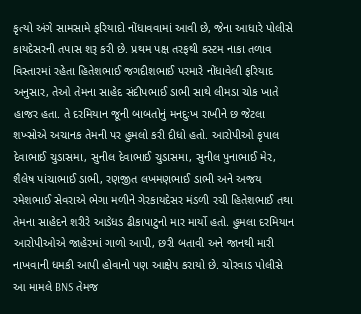કૃત્યો અંગે સામસામે ફરિયાદો નોંધાવવામાં આવી છે, જેના આધારે પોલીસે કાયદેસરની તપાસ શરૂ કરી છે. પ્રથમ પક્ષ તરફથી કસ્ટમ નાકા તળાવ વિસ્તારમાં રહેતા હિતેશભાઈ જગદીશભાઈ પરમારે નોંધાવેલી ફરિયાદ અનુસાર, તેઓ તેમના સાહેદ સંદીપભાઈ ડાભી સાથે લીમડા ચોક ખાતે હાજર હતા. તે દરમિયાન જૂની બાબતોનું મનદુઃખ રાખીને છ જેટલા શખ્સોએ અચાનક તેમની પર હુમલો કરી દીધો હતો. આરોપીઓ કૃપાલ દેવાભાઈ ચુડાસમા, સુનીલ દેવાભાઈ ચુડાસમા, સુનીલ પુનાભાઈ મેર, શૈલેષ પાંચાભાઈ ડાભી, રણજીત લખમણભાઈ ડાભી અને અજય રમેશભાઈ સેવરાએ ભેગા મળીને ગેરકાયદેસર મંડળી રચી હિતેશભાઈ તથા તેમના સાહેદને શરીરે આડેધડ ઢીકાપાટુનો માર માર્યો હતો. હુમલા દરમિયાન આરોપીઓએ જાહેરમાં ગાળો આપી, છરી બતાવી અને જાનથી મારી નાખવાની ધમકી આપી હોવાનો પણ આક્ષેપ કરાયો છે. ચોરવાડ પોલીસે આ મામલે BNS તેમજ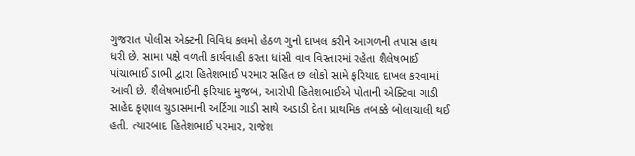ગુજરાત પોલીસ એક્ટની વિવિધ કલમો હેઠળ ગુનો દાખલ કરીને આગળની તપાસ હાથ ધરી છે. સામા પક્ષે વળતી કાર્યવાહી કરતા ધાંસી વાવ વિસ્તારમાં રહેતા શૈલેષભાઈ પાંચાભાઈ ડાભી દ્વારા હિતેશભાઈ પરમાર સહિત છ લોકો સામે ફરિયાદ દાખલ કરવામાં આવી છે. શૈલેષભાઈની ફરિયાદ મુજબ, આરોપી હિતેશભાઈએ પોતાની એક્ટિવા ગાડી સાહેદ કૃણાલ ચુડાસમાની અર્ટિગા ગાડી સાથે અડાડી દેતા પ્રાથમિક તબક્કે બોલાચાલી થઈ હતી. ત્યારબાદ હિતેશભાઈ પરમાર, રાજેશ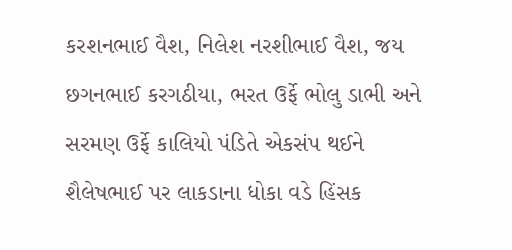કરશનભાઈ વૈશ, નિલેશ નરશીભાઈ વૈશ, જય છગનભાઈ કરગઠીયા, ભરત ઉર્ફે ભોલુ ડાભી અને સરમણ ઉર્ફે કાલિયો પંડિતે એકસંપ થઈને શૈલેષભાઈ પર લાકડાના ધોકા વડે હિંસક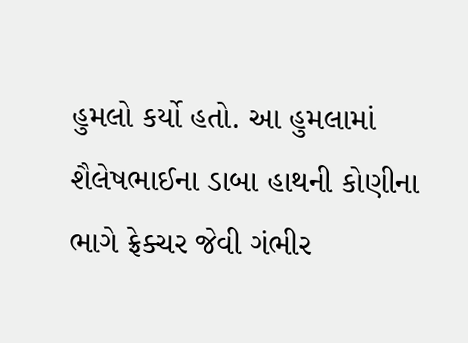હુમલો કર્યો હતો. આ હુમલામાં શૈલેષભાઈના ડાબા હાથની કોણીના ભાગે ફ્રેક્ચર જેવી ગંભીર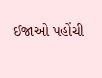ઈજાઓ પહોંચી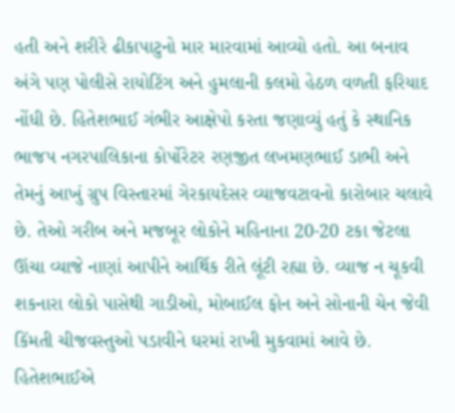હતી અને શરીરે ઢીકાપાટુનો માર મારવામાં આવ્યો હતો. આ બનાવ અંગે પણ પોલીસે રાયોટિંગ અને હુમલાની કલમો હેઠળ વળતી ફરિયાદ નોંધી છે. હિતેશભાઈ ગંભીર આક્ષેપો કરતા જણાવ્યું હતું કે સ્થાનિક ભાજપ નગરપાલિકાના કોર્પોરેટર રણજીત લખમણભાઈ ડાભી અને તેમનું આખું ગ્રુપ વિસ્તારમાં ગેરકાયદેસર વ્યાજવટાવનો કારોબાર ચલાવે છે. તેઓ ગરીબ અને મજબૂર લોકોને મહિનાના 20-20 ટકા જેટલા ઊંચા વ્યાજે નાણાં આપીને આર્થિક રીતે લૂંટી રહ્યા છે. વ્યાજ ન ચૂકવી શકનારા લોકો પાસેથી ગાડીઓ, મોબાઈલ ફોન અને સોનાની ચેન જેવી કિંમતી ચીજવસ્તુઓ પડાવીને ઘરમાં રાખી મુકવામાં આવે છે. હિતેશભાઈએ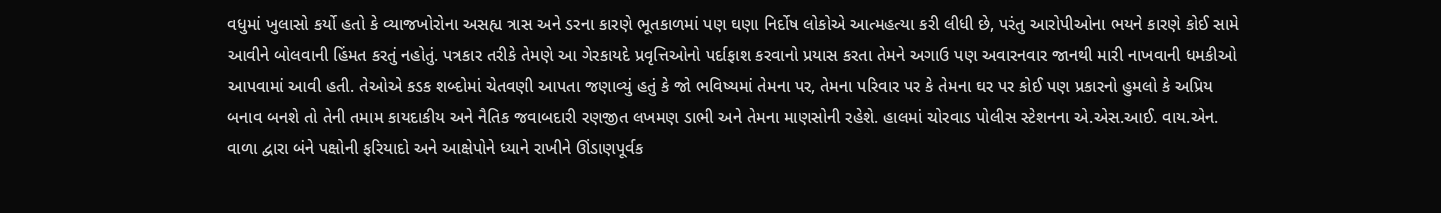વધુમાં ખુલાસો કર્યો હતો કે વ્યાજખોરોના અસહ્ય ત્રાસ અને ડરના કારણે ભૂતકાળમાં પણ ઘણા નિર્દોષ લોકોએ આત્મહત્યા કરી લીધી છે, પરંતુ આરોપીઓના ભયને કારણે કોઈ સામે આવીને બોલવાની હિંમત કરતું નહોતું. પત્રકાર તરીકે તેમણે આ ગેરકાયદે પ્રવૃત્તિઓનો પર્દાફાશ કરવાનો પ્રયાસ કરતા તેમને અગાઉ પણ અવારનવાર જાનથી મારી નાખવાની ધમકીઓ આપવામાં આવી હતી. તેઓએ કડક શબ્દોમાં ચેતવણી આપતા જણાવ્યું હતું કે જો ભવિષ્યમાં તેમના પર, તેમના પરિવાર પર કે તેમના ઘર પર કોઈ પણ પ્રકારનો હુમલો કે અપ્રિય બનાવ બનશે તો તેની તમામ કાયદાકીય અને નૈતિક જવાબદારી રણજીત લખમણ ડાભી અને તેમના માણસોની રહેશે. હાલમાં ચોરવાડ પોલીસ સ્ટેશનના એ.એસ.આઈ. વાય.એન. વાળા દ્વારા બંને પક્ષોની ફરિયાદો અને આક્ષેપોને ધ્યાને રાખીને ઊંડાણપૂર્વક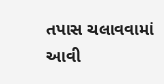તપાસ ચલાવવામાં આવી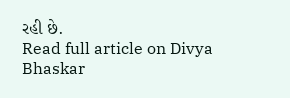રહી છે.
Read full article on Divya Bhaskar